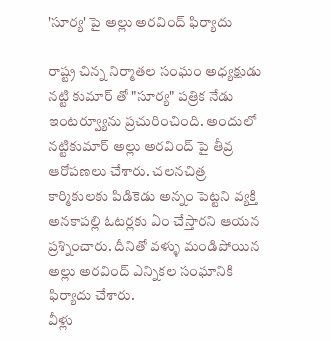'సూర్య' పై అల్లు అరవింద్ ఫిర్యాదు

రాష్ట్ర చిన్న నిర్మాతల సంఘం అధ్యక్షుడు నట్టి కుమార్ తో "సూర్య" పత్రిక నేడు ఇంటర్వ్యూను ప్రచురించింది. అందులో నట్టికుమార్ అల్లు అరవింద్ పై తీవ్ర ఆరోపణలు చేశారు. చలనచిత్ర కార్మికులకు పిడికెడు అన్నం పెట్టని వ్యక్తి అనకాపల్లి ఓటర్లకు ఏం చేస్తారని ఆయన ప్రశ్నించారు. దీనితో వళ్ళు మండిపోయిన అల్లు అరవింద్ ఎన్నికల సంఘానికి ఫిర్యాదు చేశారు.
వీళ్లు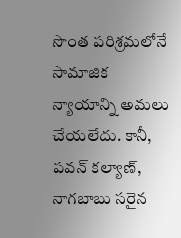సొంత పరిశ్రమలోనే సామాజిక న్యాయాన్ని అమలు చేయలేదు. కానీ, పవన్ కల్యాణ్, నాగబాబు సరైన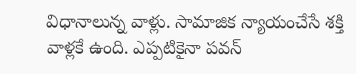విధానాలున్న వాళ్లు. సామాజిక న్యాయంచేసే శక్తి వాళ్లకే ఉంది. ఎప్పటికైనా పవన్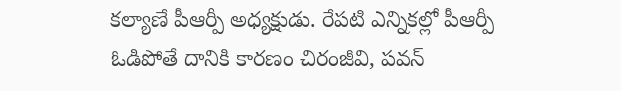కల్యాణే పీఆర్పీ అధ్యక్షుడు. రేపటి ఎన్నికల్లో పీఆర్పీ ఓడిపోతే దానికి కారణం చిరంజీవి, పవన్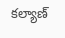కల్యాణ్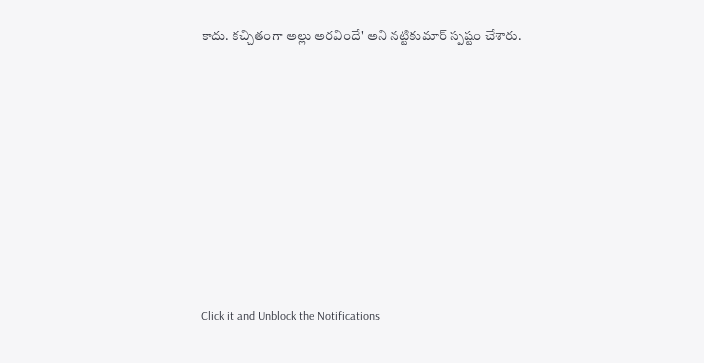కాదు. కచ్చితంగా అల్లు అరవిందే' అని నట్టికుమార్ స్పష్టం చేశారు.












Click it and Unblock the Notifications